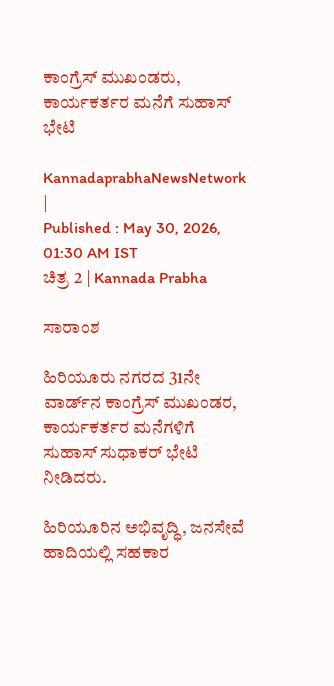ಕಾಂಗ್ರೆಸ್ ಮುಖಂಡರು, ಕಾರ್ಯಕರ್ತರ ಮನೆಗೆ ಸುಹಾಸ್ ಭೇಟಿ

KannadaprabhaNewsNetwork |
Published : May 30, 2026, 01:30 AM IST
ಚಿತ್ರ 2 | Kannada Prabha

ಸಾರಾಂಶ

ಹಿರಿಯೂರು ನಗರದ 31ನೇ ವಾರ್ಡ್‌ನ ಕಾಂಗ್ರೆಸ್ ಮುಖಂಡರ, ಕಾರ್ಯಕರ್ತರ ಮನೆಗಳಿಗೆ ಸುಹಾಸ್ ಸುಧಾಕರ್ ಭೇಟಿ ನೀಡಿದರು.

ಹಿರಿಯೂರಿನ ಅಭಿವೃದ್ಧಿ, ಜನಸೇವೆ ಹಾದಿಯಲ್ಲಿ ಸಹಕಾರ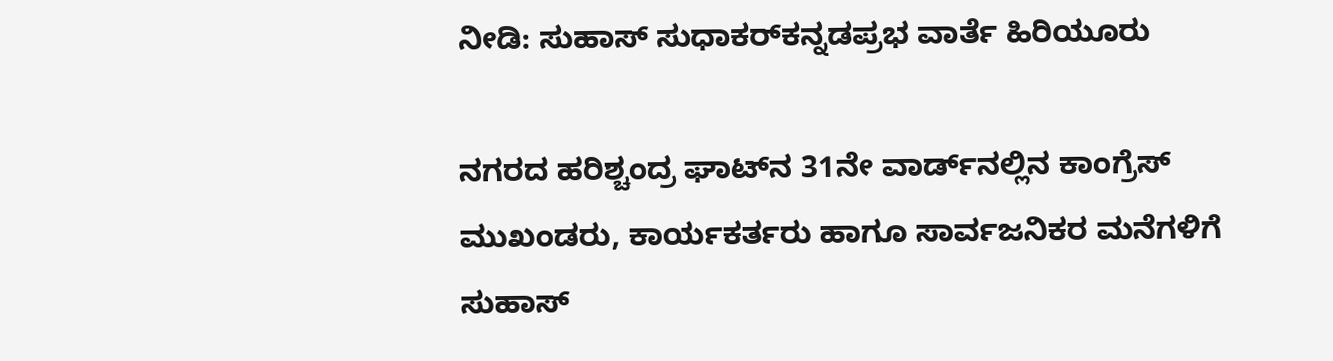ನೀಡಿ: ಸುಹಾಸ್‌ ಸುಧಾಕರ್‌ಕನ್ನಡಪ್ರಭ ವಾರ್ತೆ ಹಿರಿಯೂರು

ನಗರದ ಹರಿಶ್ಚಂದ್ರ ಘಾಟ್‌ನ 31ನೇ ವಾರ್ಡ್‌ನಲ್ಲಿನ ಕಾಂಗ್ರೆಸ್ ಮುಖಂಡರು, ಕಾರ್ಯಕರ್ತರು ಹಾಗೂ ಸಾರ್ವಜನಿಕರ ಮನೆಗಳಿಗೆ ಸುಹಾಸ್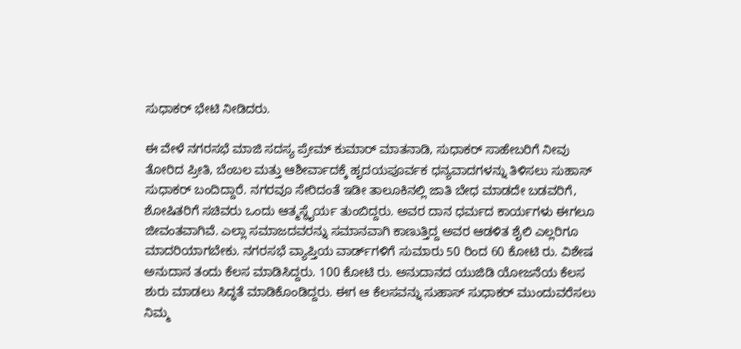ಸುಧಾಕರ್ ಭೇಟಿ ನೀಡಿದರು.

ಈ ವೇಳೆ ನಗರಸಭೆ ಮಾಜಿ ಸದಸ್ಯ ಪ್ರೇಮ್ ಕುಮಾರ್ ಮಾತನಾಡಿ, ಸುಧಾಕರ್ ಸಾಹೇಬರಿಗೆ ನೀವು ತೋರಿದ ಪ್ರೀತಿ, ಬೆಂಬಲ ಮತ್ತು ಆಶೀರ್ವಾದಕ್ಕೆ ಹೃದಯಪೂರ್ವಕ ಧನ್ಯವಾದಗಳನ್ನು ತಿಳಿಸಲು ಸುಹಾಸ್ ಸುಧಾಕರ್ ಬಂದಿದ್ದಾರೆ. ನಗರವೂ ಸೇರಿದಂತೆ ಇಡೀ ತಾಲೂಕಿನಲ್ಲಿ ಜಾತಿ ಬೇಧ ಮಾಡದೇ ಬಡವರಿಗೆ, ಶೋಷಿತರಿಗೆ ಸಚಿವರು ಒಂದು ಆತ್ಮಸ್ಥೈರ್ಯ ತುಂಬಿದ್ದರು. ಅವರ ದಾನ ಧರ್ಮದ ಕಾರ್ಯಗಳು ಈಗಲೂ ಜೀವಂತವಾಗಿವೆ. ಎಲ್ಲಾ ಸಮಾಜದವರನ್ನು ಸಮಾನವಾಗಿ ಕಾಣುತ್ತಿದ್ದ ಅವರ ಆಡಳಿತ ಶೈಲಿ ಎಲ್ಲರಿಗೂ ಮಾದರಿಯಾಗಬೇಕು. ನಗರಸಭೆ ವ್ಯಾಪ್ತಿಯ ವಾರ್ಡ್‌ಗಳಿಗೆ ಸುಮಾರು 50 ರಿಂದ 60 ಕೋಟಿ ರು. ವಿಶೇಷ ಅನುದಾನ ತಂದು ಕೆಲಸ ಮಾಡಿಸಿದ್ದರು. 100 ಕೋಟಿ ರು. ಅನುದಾನದ ಯುಜಿಡಿ ಯೋಜನೆಯ ಕೆಲಸ ಶುರು ಮಾಡಲು ಸಿದ್ಧತೆ ಮಾಡಿಕೊಂಡಿದ್ದರು. ಈಗ ಆ ಕೆಲಸವನ್ನು ಸುಹಾಸ್ ಸುಧಾಕರ್ ಮುಂದುವರೆಸಲು ನಿಮ್ಮ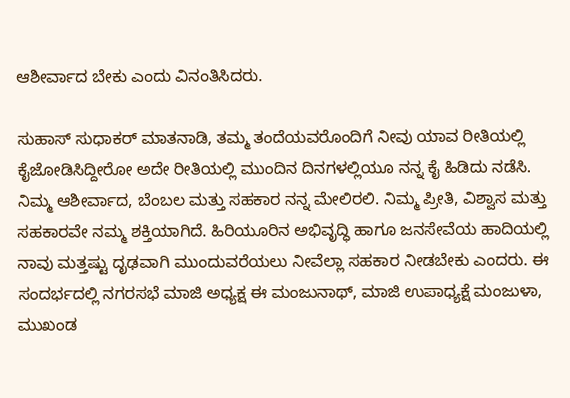ಆಶೀರ್ವಾದ ಬೇಕು ಎಂದು ವಿನಂತಿಸಿದರು.

ಸುಹಾಸ್ ಸುಧಾಕರ್ ಮಾತನಾಡಿ, ತಮ್ಮ ತಂದೆಯವರೊಂದಿಗೆ ನೀವು ಯಾವ ರೀತಿಯಲ್ಲಿ ಕೈಜೋಡಿಸಿದ್ದೀರೋ ಅದೇ ರೀತಿಯಲ್ಲಿ ಮುಂದಿನ ದಿನಗಳಲ್ಲಿಯೂ ನನ್ನ ಕೈ ಹಿಡಿದು ನಡೆಸಿ. ನಿಮ್ಮ ಆಶೀರ್ವಾದ, ಬೆಂಬಲ ಮತ್ತು ಸಹಕಾರ ನನ್ನ ಮೇಲಿರಲಿ. ನಿಮ್ಮ ಪ್ರೀತಿ, ವಿಶ್ವಾಸ ಮತ್ತು ಸಹಕಾರವೇ ನಮ್ಮ ಶಕ್ತಿಯಾಗಿದೆ. ಹಿರಿಯೂರಿನ ಅಭಿವೃದ್ಧಿ ಹಾಗೂ ಜನಸೇವೆಯ ಹಾದಿಯಲ್ಲಿ ನಾವು ಮತ್ತಷ್ಟು ದೃಢವಾಗಿ ಮುಂದುವರೆಯಲು ನೀವೆಲ್ಲಾ ಸಹಕಾರ ನೀಡಬೇಕು ಎಂದರು. ಈ ಸಂದರ್ಭದಲ್ಲಿ ನಗರಸಭೆ ಮಾಜಿ ಅಧ್ಯಕ್ಷ ಈ ಮಂಜುನಾಥ್, ಮಾಜಿ ಉಪಾಧ್ಯಕ್ಷೆ ಮಂಜುಳಾ, ಮುಖಂಡ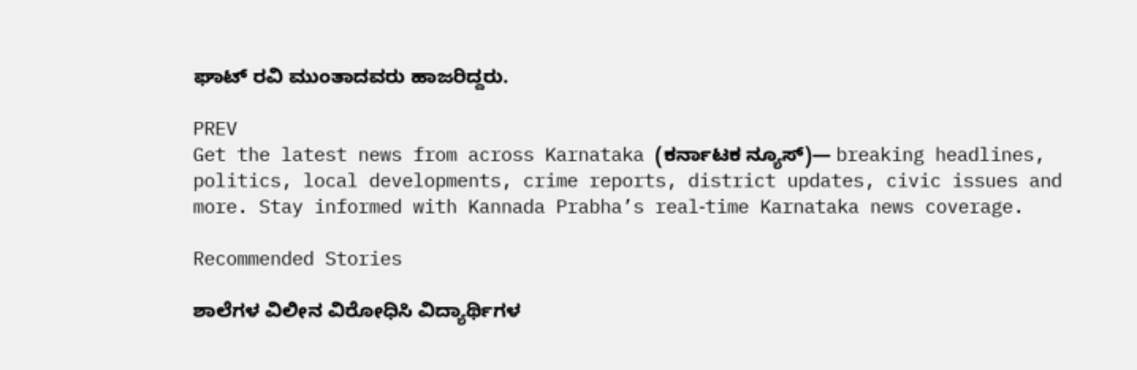ಘಾಟ್ ರವಿ ಮುಂತಾದವರು ಹಾಜರಿದ್ದರು.

PREV
Get the latest news from across Karnataka (ಕರ್ನಾಟಕ ನ್ಯೂಸ್)— breaking headlines, politics, local developments, crime reports, district updates, civic issues and more. Stay informed with Kannada Prabha’s real‑time Karnataka news coverage.

Recommended Stories

ಶಾಲೆಗಳ ವಿಲೀನ ವಿರೋಧಿಸಿ ವಿದ್ಯಾರ್ಥಿಗಳ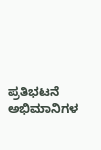ಪ್ರತಿಭಟನೆ
ಅಭಿಮಾನಿಗಳ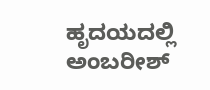ಹೃದಯದಲ್ಲಿ ಅಂಬರೀಶ್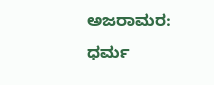ಅಜರಾಮರ: ಧರ್ಮ